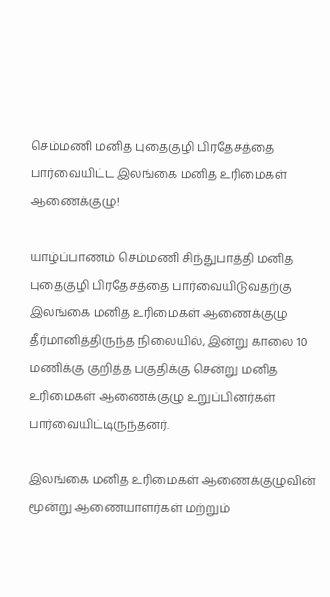செம்மணி மனித புதைகுழி பிரதேசத்தை பார்வையிட்ட இலங்கை மனித உரிமைகள் ஆணைக்குழு!

யாழ்ப்பாணம் செம்மணி சிந்துபாத்தி மனித புதைகுழி பிரதேசத்தை பார்வையிடுவதற்கு இலங்கை மனித உரிமைகள் ஆணைக்குழு தீர்மானித்திருந்த நிலையில், இன்று காலை 10 மணிக்கு குறித்த பகுதிக்கு சென்று மனித உரிமைகள் ஆணைக்குழு உறுப்பினர்கள் பார்வையிட்டிருந்தனர்.

இலங்கை மனித உரிமைகள் ஆணைக்குழுவின் மூன்று ஆணையாளர்கள் மற்றும்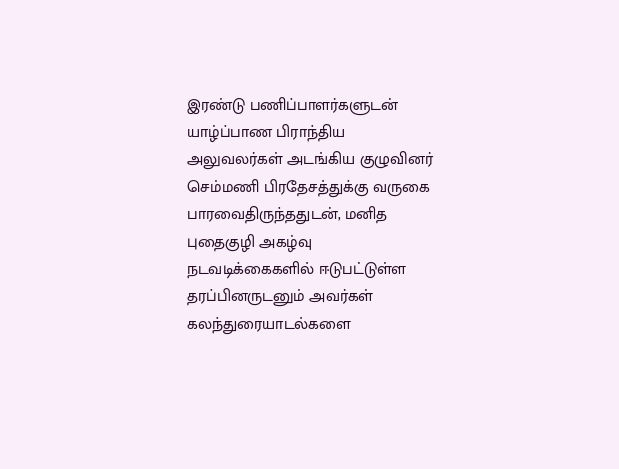இரண்டு பணிப்பாளர்களுடன் யாழ்ப்பாண பிராந்திய அலுவலர்கள் அடங்கிய குழுவினர் செம்மணி பிரதேசத்துக்கு வருகை பாரவைதிருந்ததுடன், மனித புதைகுழி அகழ்வு நடவடிக்கைகளில் ஈடுபட்டுள்ள தரப்பினருடனும் அவர்கள் கலந்துரையாடல்களை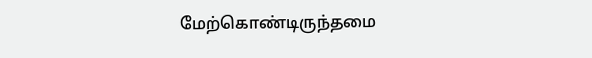மேற்கொண்டிருந்தமை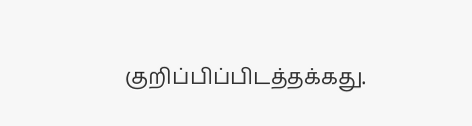குறிப்பிப்பிடத்தக்கது.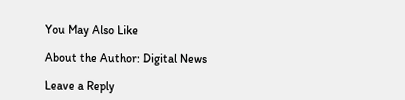You May Also Like

About the Author: Digital News

Leave a Reply